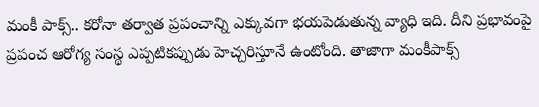మంకీ పాక్స్.. కరోనా తర్వాత ప్రపంచాన్ని ఎక్కువగా భయపెడుతున్న వ్యాధి ఇది. దీని ప్రభావంపై ప్రపంచ ఆరోగ్య సంస్థ ఎప్పటికప్పుడు హెచ్చరిస్తూనే ఉంటోంది. తాజాగా మంకీపాక్స్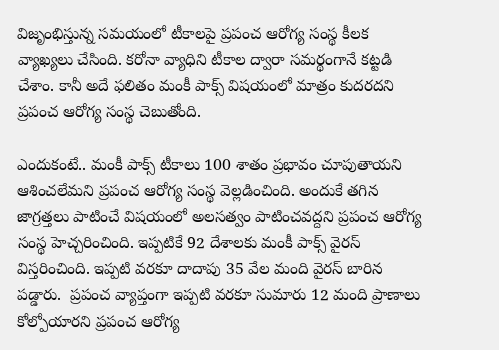విజృంభిస్తున్న సమయంలో టీకాలపై ప్రపంచ ఆరోగ్య సంస్థ కీలక వ్యాఖ్యలు చేసింది. కరోనా వ్యాధిని టీకాల ద్వారా సమర్థంగానే కట్టడి చేశాం. కానీ అదే ఫలితం మంకీ పాక్స్ విషయంలో మాత్రం కుదరదని  ప్రపంచ ఆరోగ్య సంస్థ చెబుతోంది.

ఎందుకంటే.. మంకీ పాక్స్ టీకాలు 100 శాతం ప్రభావం చూపుతాయని ఆశించలేమని ప్రపంచ ఆరోగ్య సంస్థ వెల్లడించింది. అందుకే తగిన జాగ్రత్తలు పాటించే విషయంలో అలసత్వం పాటించవద్దని ప్రపంచ ఆరోగ్య సంస్థ హెచ్చరించింది. ఇప్పటికే 92 దేశాలకు మంకీ పాక్స్ వైరస్ విస్తరించింది. ఇప్పటి వరకూ దాదాపు 35 వేల మంది వైరస్ బారిన పడ్డారు.  ప్రపంచ వ్యాప్తంగా ఇప్పటి వరకూ సుమారు 12 మంది ప్రాణాలు కోల్పోయారని ప్రపంచ ఆరోగ్య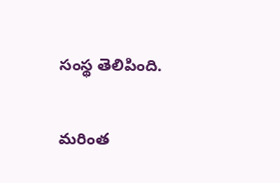సంస్థ తెలిపింది.

మరింత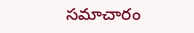సమాచారం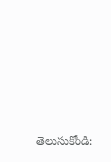తెలుసుకోండి: